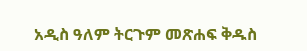አዲስ ዓለም ትርጉም መጽሐፍ ቅዱስ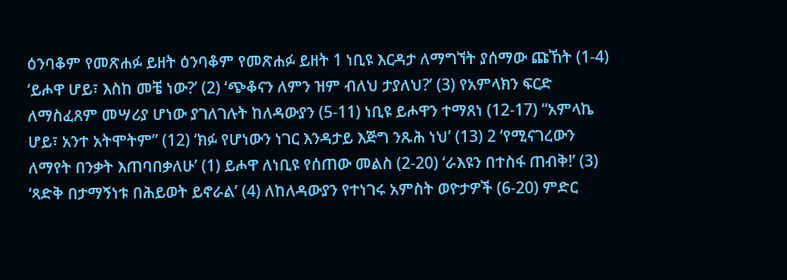ዕንባቆም የመጽሐፉ ይዘት ዕንባቆም የመጽሐፉ ይዘት 1 ነቢዩ እርዳታ ለማግኘት ያሰማው ጩኸት (1-4) ‘ይሖዋ ሆይ፣ እስከ መቼ ነው?’ (2) ‘ጭቆናን ለምን ዝም ብለህ ታያለህ?’ (3) የአምላክን ፍርድ ለማስፈጸም መሣሪያ ሆነው ያገለገሉት ከለዳውያን (5-11) ነቢዩ ይሖዋን ተማጸነ (12-17) “አምላኬ ሆይ፣ አንተ አትሞትም” (12) ‘ክፉ የሆነውን ነገር እንዳታይ እጅግ ንጹሕ ነህ’ (13) 2 ‘የሚናገረውን ለማየት በንቃት እጠባበቃለሁ’ (1) ይሖዋ ለነቢዩ የሰጠው መልስ (2-20) ‘ራእዩን በተስፋ ጠብቅ!’ (3) ‘ጻድቅ በታማኝነቱ በሕይወት ይኖራል’ (4) ለከለዳውያን የተነገሩ አምስት ወዮታዎች (6-20) ምድር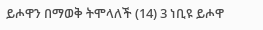ይሖዋን በማወቅ ትሞላለች (14) 3 ነቢዩ ይሖዋ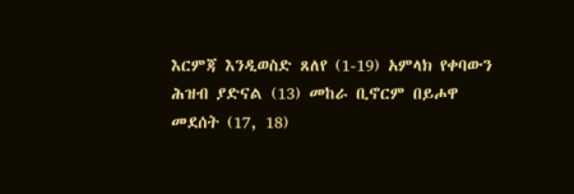እርምጃ እንዲወስድ ጸለየ (1-19) አምላክ የቀባውን ሕዝብ ያድናል (13) መከራ ቢኖርም በይሖዋ መደሰት (17, 18)